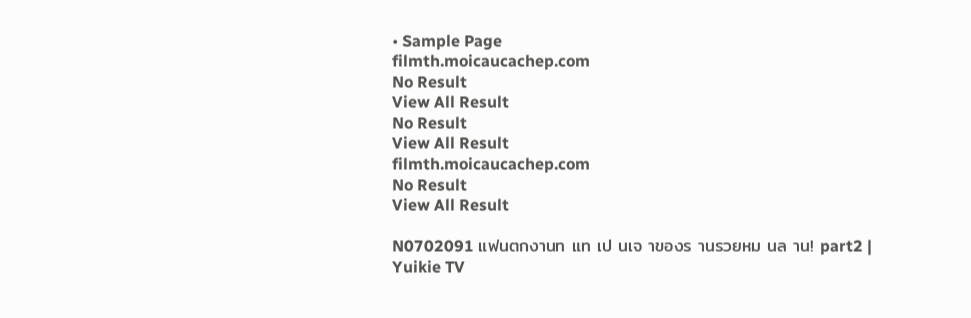• Sample Page
filmth.moicaucachep.com
No Result
View All Result
No Result
View All Result
filmth.moicaucachep.com
No Result
View All Result

N0702091 แฟนตกงานท แท เป นเจ าของร านรวยหม นล าน! part2 | Yuikie TV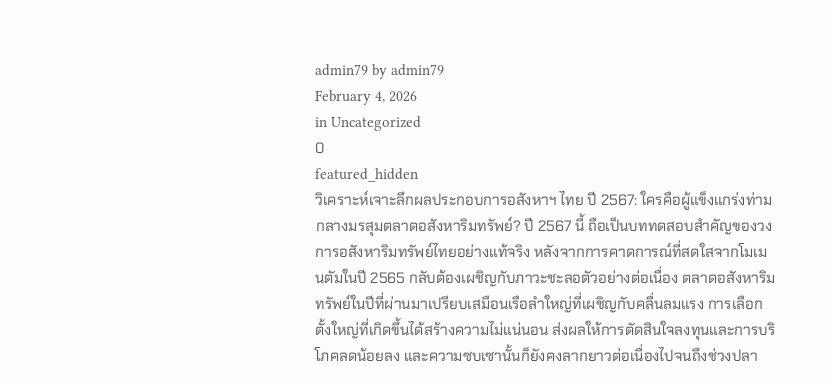admin79 by admin79
February 4, 2026
in Uncategorized
0
featured_hidden
วิเคราะห์เจาะลึกผลประกอบการอสังหาฯ ไทย ปี 2567: ใครคือผู้แข็งแกร่งท่ามกลางมรสุมตลาดอสังหาริมทรัพย์? ปี 2567 นี้ ถือเป็นบททดสอบสำคัญของวงการอสังหาริมทรัพย์ไทยอย่างแท้จริง หลังจากการคาดการณ์ที่สดใสจากโมเม
นตัมในปี 2565 กลับต้องเผชิญกับภาวะชะลอตัวอย่างต่อเนื่อง ตลาดอสังหาริมทรัพย์ในปีที่ผ่านมาเปรียบเสมือนเรือลำใหญ่ที่เผชิญกับคลื่นลมแรง การเลือกตั้งใหญ่ที่เกิดขึ้นได้สร้างความไม่แน่นอน ส่งผลให้การตัดสินใจลงทุนและการบริโภคลดน้อยลง และความซบเซานั้นก็ยังคงลากยาวต่อเนื่องไปจนถึงช่วงปลา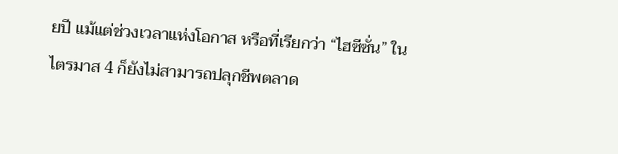ยปี แม้แต่ช่วงเวลาแห่งโอกาส หรือที่เรียกว่า “ไฮซีซั่น” ในไตรมาส 4 ก็ยังไม่สามารถปลุกชีพตลาด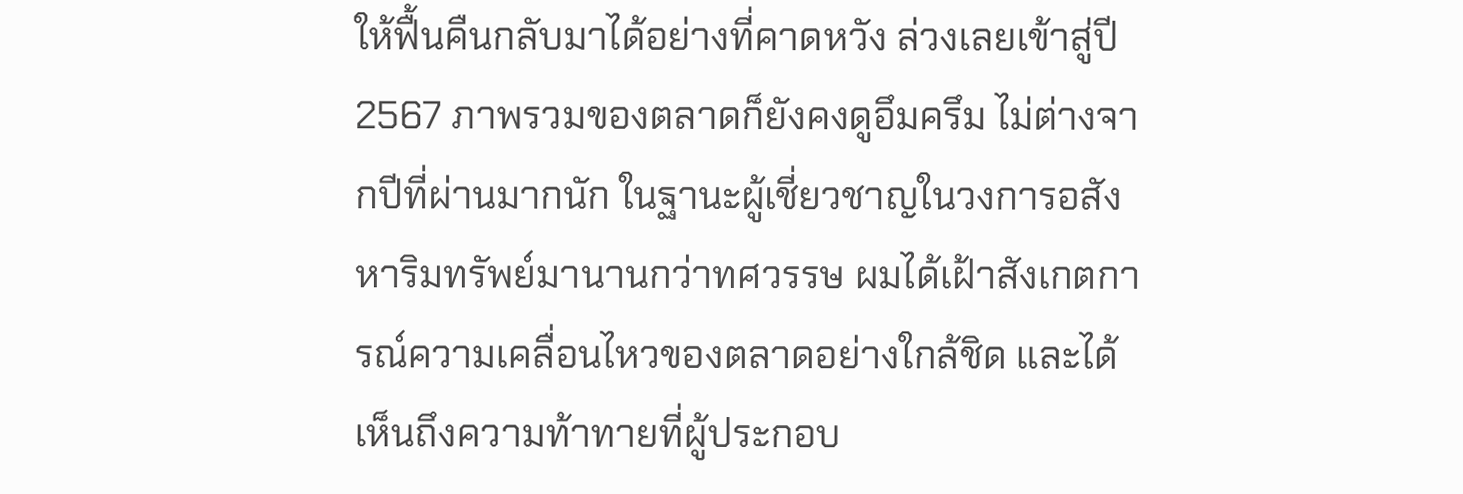ให้ฟื้นคืนกลับมาได้อย่างที่คาดหวัง ล่วงเลยเข้าสู่ปี 2567 ภาพรวมของตลาดก็ยังคงดูอึมครึม ไม่ต่างจากปีที่ผ่านมากนัก ในฐานะผู้เชี่ยวชาญในวงการอสังหาริมทรัพย์มานานกว่าทศวรรษ ผมได้เฝ้าสังเกตการณ์ความเคลื่อนไหวของตลาดอย่างใกล้ชิด และได้เห็นถึงความท้าทายที่ผู้ประกอบ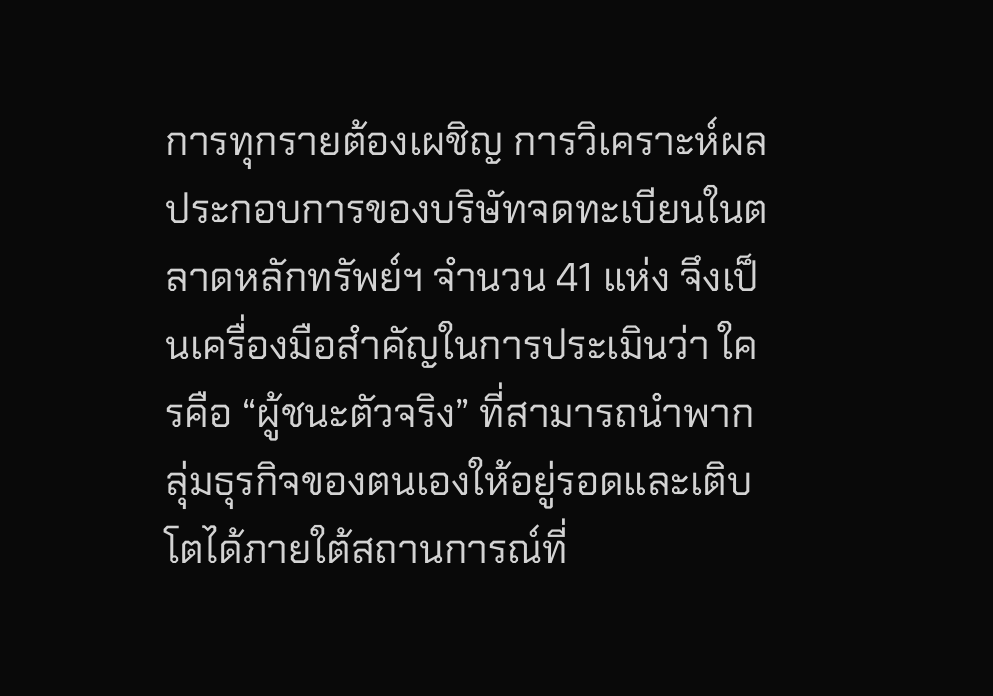การทุกรายต้องเผชิญ การวิเคราะห์ผลประกอบการของบริษัทจดทะเบียนในตลาดหลักทรัพย์ฯ จำนวน 41 แห่ง จึงเป็นเครื่องมือสำคัญในการประเมินว่า ใครคือ “ผู้ชนะตัวจริง” ที่สามารถนำพากลุ่มธุรกิจของตนเองให้อยู่รอดและเติบโตได้ภายใต้สถานการณ์ที่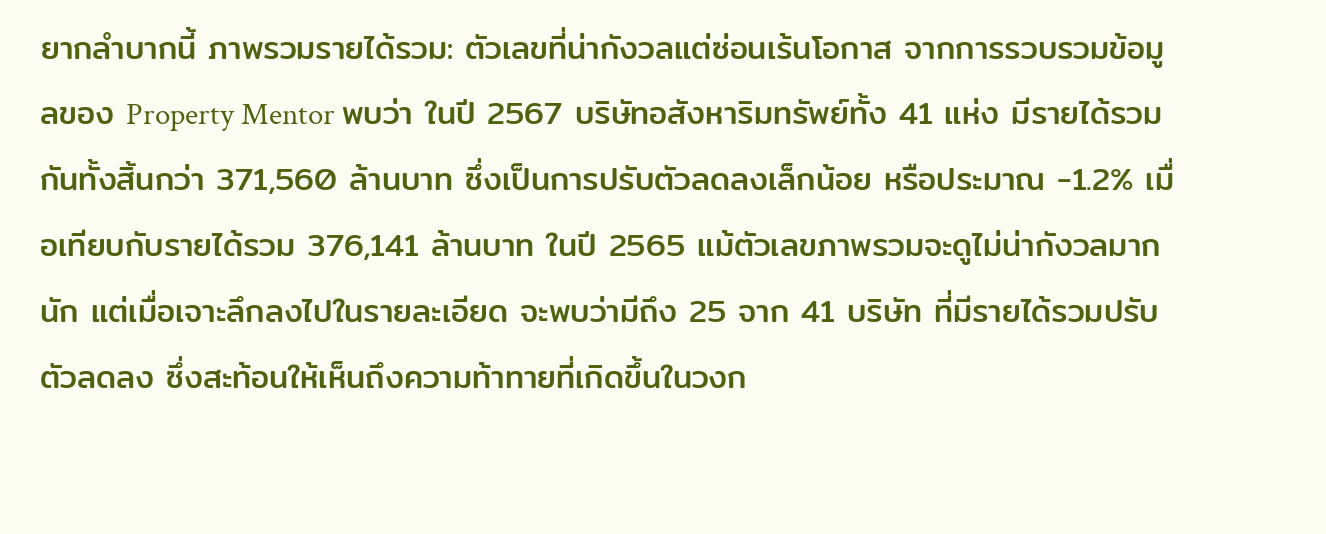ยากลำบากนี้ ภาพรวมรายได้รวม: ตัวเลขที่น่ากังวลแต่ซ่อนเร้นโอกาส จากการรวบรวมข้อมูลของ Property Mentor พบว่า ในปี 2567 บริษัทอสังหาริมทรัพย์ทั้ง 41 แห่ง มีรายได้รวมกันทั้งสิ้นกว่า 371,560 ล้านบาท ซึ่งเป็นการปรับตัวลดลงเล็กน้อย หรือประมาณ -1.2% เมื่อเทียบกับรายได้รวม 376,141 ล้านบาท ในปี 2565 แม้ตัวเลขภาพรวมจะดูไม่น่ากังวลมากนัก แต่เมื่อเจาะลึกลงไปในรายละเอียด จะพบว่ามีถึง 25 จาก 41 บริษัท ที่มีรายได้รวมปรับตัวลดลง ซึ่งสะท้อนให้เห็นถึงความท้าทายที่เกิดขึ้นในวงก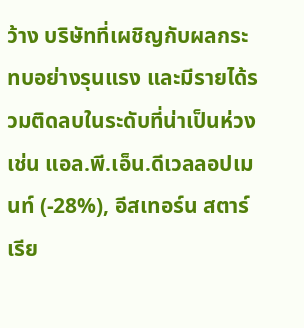ว้าง บริษัทที่เผชิญกับผลกระทบอย่างรุนแรง และมีรายได้รวมติดลบในระดับที่น่าเป็นห่วง เช่น แอล.พี.เอ็น.ดีเวลลอปเมนท์ (-28%), อีสเทอร์น สตาร์ เรีย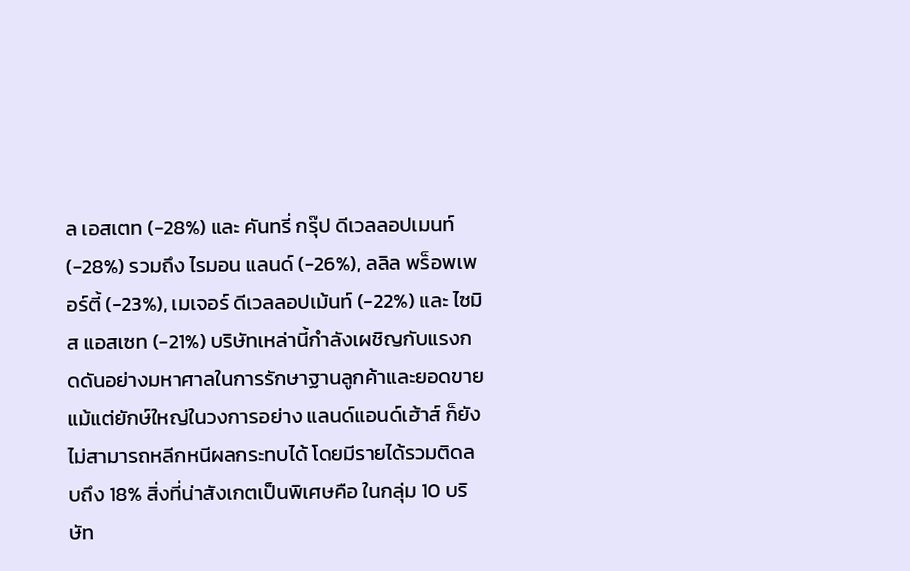ล เอสเตท (-28%) และ คันทรี่ กรุ๊ป ดีเวลลอปเมนท์ (-28%) รวมถึง ไรมอน แลนด์ (-26%), ลลิล พร็อพเพอร์ตี้ (-23%), เมเจอร์ ดีเวลลอปเม้นท์ (-22%) และ ไซมิส แอสเซท (-21%) บริษัทเหล่านี้กำลังเผชิญกับแรงกดดันอย่างมหาศาลในการรักษาฐานลูกค้าและยอดขาย แม้แต่ยักษ์ใหญ่ในวงการอย่าง แลนด์แอนด์เฮ้าส์ ก็ยังไม่สามารถหลีกหนีผลกระทบได้ โดยมีรายได้รวมติดลบถึง 18% สิ่งที่น่าสังเกตเป็นพิเศษคือ ในกลุ่ม 10 บริษัท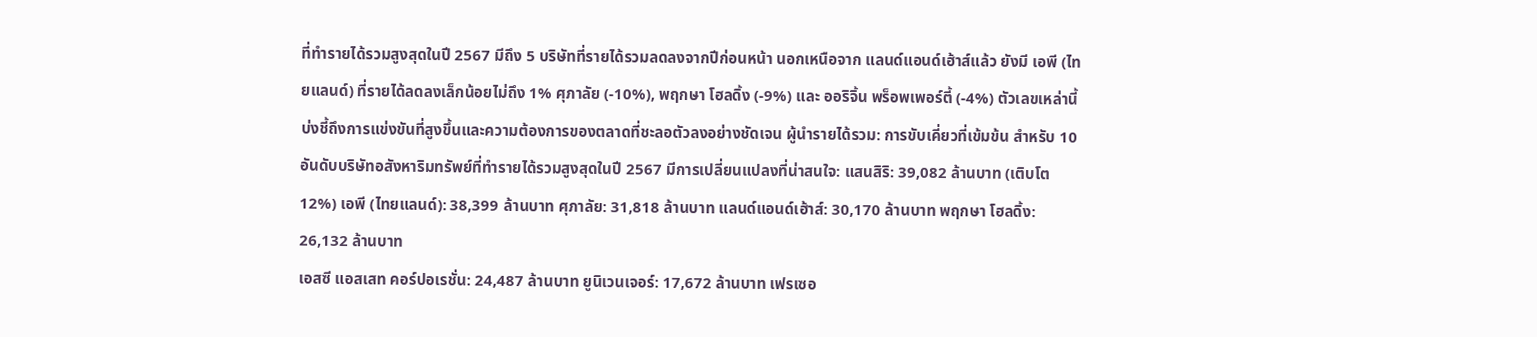ที่ทำรายได้รวมสูงสุดในปี 2567 มีถึง 5 บริษัทที่รายได้รวมลดลงจากปีก่อนหน้า นอกเหนือจาก แลนด์แอนด์เฮ้าส์แล้ว ยังมี เอพี (ไทยแลนด์) ที่รายได้ลดลงเล็กน้อยไม่ถึง 1% ศุภาลัย (-10%), พฤกษา โฮลดิ้ง (-9%) และ ออริจิ้น พร็อพเพอร์ตี้ (-4%) ตัวเลขเหล่านี้บ่งชี้ถึงการแข่งขันที่สูงขึ้นและความต้องการของตลาดที่ชะลอตัวลงอย่างชัดเจน ผู้นำรายได้รวม: การขับเคี่ยวที่เข้มข้น สำหรับ 10 อันดับบริษัทอสังหาริมทรัพย์ที่ทำรายได้รวมสูงสุดในปี 2567 มีการเปลี่ยนแปลงที่น่าสนใจ: แสนสิริ: 39,082 ล้านบาท (เติบโต 12%) เอพี (ไทยแลนด์): 38,399 ล้านบาท ศุภาลัย: 31,818 ล้านบาท แลนด์แอนด์เฮ้าส์: 30,170 ล้านบาท พฤกษา โฮลดิ้ง: 26,132 ล้านบาท
เอสซี แอสเสท คอร์ปอเรชั่น: 24,487 ล้านบาท ยูนิเวนเจอร์: 17,672 ล้านบาท เฟรเซอ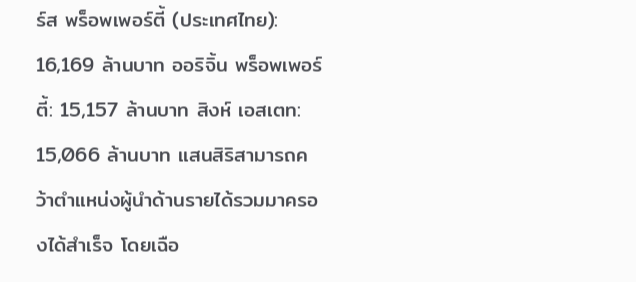ร์ส พร็อพเพอร์ตี้ (ประเทศไทย): 16,169 ล้านบาท ออริจิ้น พร็อพเพอร์ตี้: 15,157 ล้านบาท สิงห์ เอสเตท: 15,066 ล้านบาท แสนสิริสามารถคว้าตำแหน่งผู้นำด้านรายได้รวมมาครองได้สำเร็จ โดยเฉือ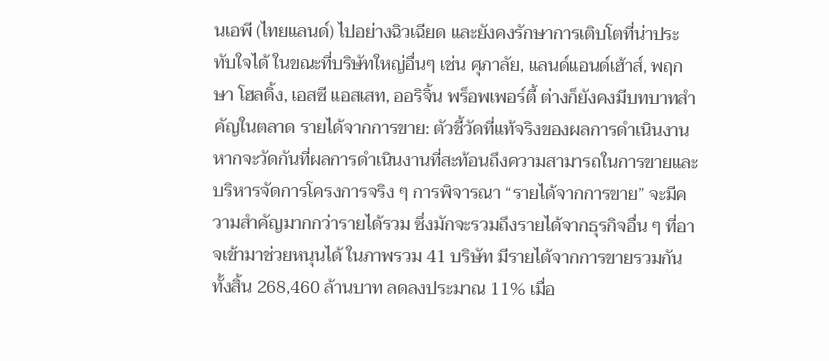นเอพี (ไทยแลนด์) ไปอย่างฉิวเฉียด และยังคงรักษาการเติบโตที่น่าประทับใจได้ ในขณะที่บริษัทใหญ่อื่นๆ เช่น ศุภาลัย, แลนด์แอนด์เฮ้าส์, พฤกษา โฮลดิ้ง, เอสซี แอสเสท, ออริจิ้น พร็อพเพอร์ตี้ ต่างก็ยังคงมีบทบาทสำคัญในตลาด รายได้จากการขาย: ตัวชี้วัดที่แท้จริงของผลการดำเนินงาน หากจะวัดกันที่ผลการดำเนินงานที่สะท้อนถึงความสามารถในการขายและบริหารจัดการโครงการจริง ๆ การพิจารณา “รายได้จากการขาย” จะมีความสำคัญมากกว่ารายได้รวม ซึ่งมักจะรวมถึงรายได้จากธุรกิจอื่น ๆ ที่อาจเข้ามาช่วยหนุนได้ ในภาพรวม 41 บริษัท มีรายได้จากการขายรวมกันทั้งสิ้น 268,460 ล้านบาท ลดลงประมาณ 11% เมื่อ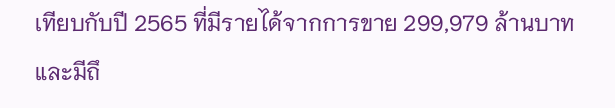เทียบกับปี 2565 ที่มีรายได้จากการขาย 299,979 ล้านบาท และมีถึ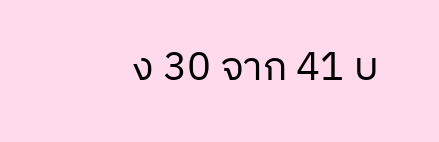ง 30 จาก 41 บ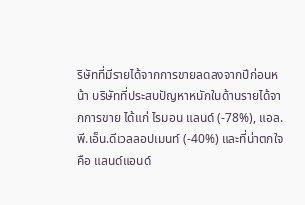ริษัทที่มีรายได้จากการขายลดลงจากปีก่อนหน้า บริษัทที่ประสบปัญหาหนักในด้านรายได้จากการขาย ได้แก่ ไรมอน แลนด์ (-78%), แอล.พี.เอ็น.ดีเวลลอปเมนท์ (-40%) และที่น่าตกใจคือ แลนด์แอนด์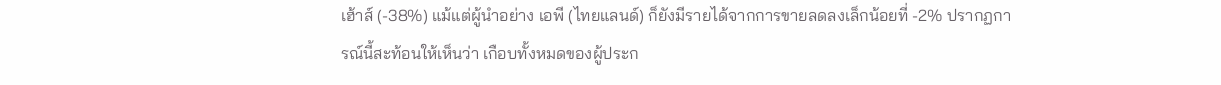เฮ้าส์ (-38%) แม้แต่ผู้นำอย่าง เอพี (ไทยแลนด์) ก็ยังมีรายได้จากการขายลดลงเล็กน้อยที่ -2% ปรากฏการณ์นี้สะท้อนให้เห็นว่า เกือบทั้งหมดของผู้ประก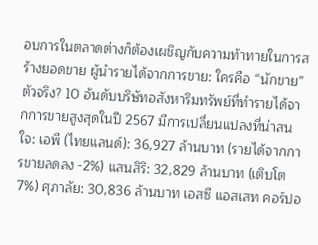อบการในตลาดต่างก็ต้องเผชิญกับความท้าทายในการสร้างยอดขาย ผู้นำรายได้จากการขาย: ใครคือ “นักขาย” ตัวจริง? 10 อันดับบริษัทอสังหาริมทรัพย์ที่ทำรายได้จากการขายสูงสุดในปี 2567 มีการเปลี่ยนแปลงที่น่าสนใจ: เอพี (ไทยแลนด์): 36,927 ล้านบาท (รายได้จากการขายลดลง -2%) แสนสิริ: 32,829 ล้านบาท (เติบโต 7%) ศุภาลัย: 30,836 ล้านบาท เอสซี แอสเสท คอร์ปอ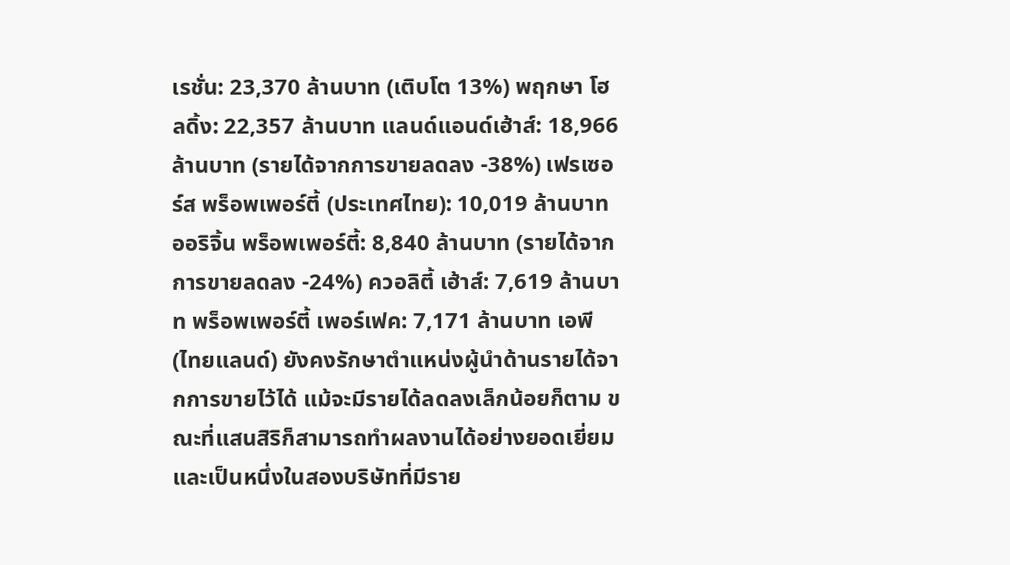เรชั่น: 23,370 ล้านบาท (เติบโต 13%) พฤกษา โฮลดิ้ง: 22,357 ล้านบาท แลนด์แอนด์เฮ้าส์: 18,966 ล้านบาท (รายได้จากการขายลดลง -38%) เฟรเซอร์ส พร็อพเพอร์ตี้ (ประเทศไทย): 10,019 ล้านบาท ออริจิ้น พร็อพเพอร์ตี้: 8,840 ล้านบาท (รายได้จากการขายลดลง -24%) ควอลิตี้ เฮ้าส์: 7,619 ล้านบาท พร็อพเพอร์ตี้ เพอร์เฟค: 7,171 ล้านบาท เอพี (ไทยแลนด์) ยังคงรักษาตำแหน่งผู้นำด้านรายได้จากการขายไว้ได้ แม้จะมีรายได้ลดลงเล็กน้อยก็ตาม ขณะที่แสนสิริก็สามารถทำผลงานได้อย่างยอดเยี่ยม และเป็นหนึ่งในสองบริษัทที่มีราย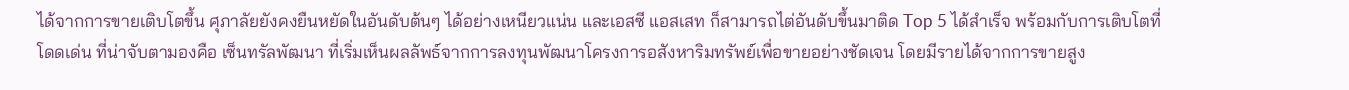ได้จากการขายเติบโตขึ้น ศุภาลัยยังคงยืนหยัดในอันดับต้นๆ ได้อย่างเหนียวแน่น และเอสซี แอสเสท ก็สามารถไต่อันดับขึ้นมาติด Top 5 ได้สำเร็จ พร้อมกับการเติบโตที่โดดเด่น ที่น่าจับตามองคือ เซ็นทรัลพัฒนา ที่เริ่มเห็นผลลัพธ์จากการลงทุนพัฒนาโครงการอสังหาริมทรัพย์เพื่อขายอย่างชัดเจน โดยมีรายได้จากการขายสูง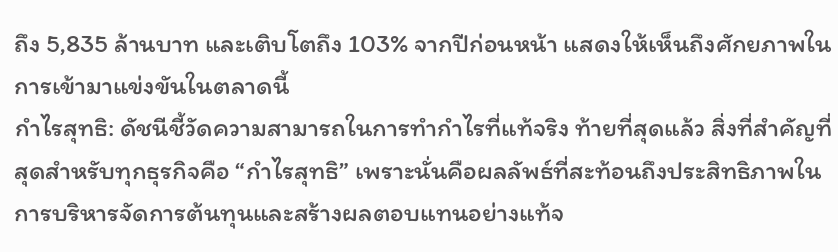ถึง 5,835 ล้านบาท และเติบโตถึง 103% จากปีก่อนหน้า แสดงให้เห็นถึงศักยภาพในการเข้ามาแข่งขันในตลาดนี้
กำไรสุทธิ: ดัชนีชี้วัดความสามารถในการทำกำไรที่แท้จริง ท้ายที่สุดแล้ว สิ่งที่สำคัญที่สุดสำหรับทุกธุรกิจคือ “กำไรสุทธิ” เพราะนั่นคือผลลัพธ์ที่สะท้อนถึงประสิทธิภาพในการบริหารจัดการต้นทุนและสร้างผลตอบแทนอย่างแท้จ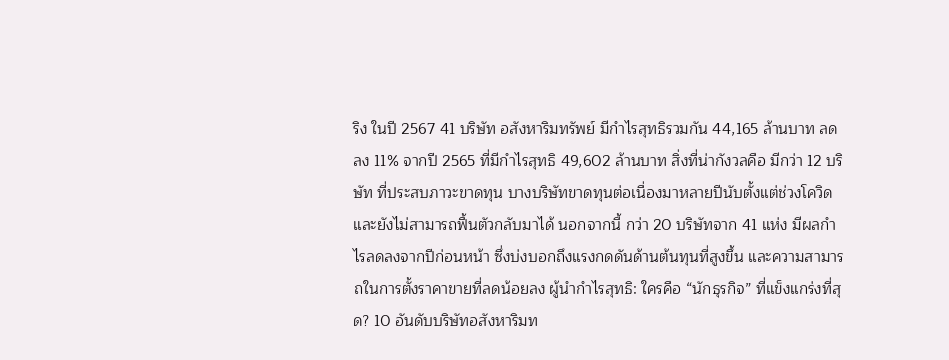ริง ในปี 2567 41 บริษัท อสังหาริมทรัพย์ มีกำไรสุทธิรวมกัน 44,165 ล้านบาท ลดลง 11% จากปี 2565 ที่มีกำไรสุทธิ 49,602 ล้านบาท สิ่งที่น่ากังวลคือ มีกว่า 12 บริษัท ที่ประสบภาวะขาดทุน บางบริษัทขาดทุนต่อเนื่องมาหลายปีนับตั้งแต่ช่วงโควิด และยังไม่สามารถฟื้นตัวกลับมาได้ นอกจากนี้ กว่า 20 บริษัทจาก 41 แห่ง มีผลกำไรลดลงจากปีก่อนหน้า ซึ่งบ่งบอกถึงแรงกดดันด้านต้นทุนที่สูงขึ้น และความสามารถในการตั้งราคาขายที่ลดน้อยลง ผู้นำกำไรสุทธิ: ใครคือ “นักธุรกิจ” ที่แข็งแกร่งที่สุด? 10 อันดับบริษัทอสังหาริมท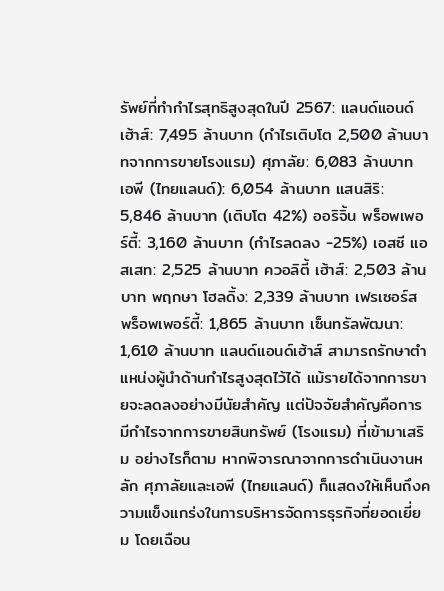รัพย์ที่ทำกำไรสุทธิสูงสุดในปี 2567: แลนด์แอนด์เฮ้าส์: 7,495 ล้านบาท (กำไรเติบโต 2,500 ล้านบาทจากการขายโรงแรม) ศุภาลัย: 6,083 ล้านบาท เอพี (ไทยแลนด์): 6,054 ล้านบาท แสนสิริ: 5,846 ล้านบาท (เติบโต 42%) ออริจิ้น พร็อพเพอร์ตี้: 3,160 ล้านบาท (กำไรลดลง -25%) เอสซี แอสเสท: 2,525 ล้านบาท ควอลิตี้ เฮ้าส์: 2,503 ล้านบาท พฤกษา โฮลดิ้ง: 2,339 ล้านบาท เฟรเซอร์ส พร็อพเพอร์ตี้: 1,865 ล้านบาท เซ็นทรัลพัฒนา: 1,610 ล้านบาท แลนด์แอนด์เฮ้าส์ สามารถรักษาตำแหน่งผู้นำด้านกำไรสูงสุดไว้ได้ แม้รายได้จากการขายจะลดลงอย่างมีนัยสำคัญ แต่ปัจจัยสำคัญคือการมีกำไรจากการขายสินทรัพย์ (โรงแรม) ที่เข้ามาเสริม อย่างไรก็ตาม หากพิจารณาจากการดำเนินงานหลัก ศุภาลัยและเอพี (ไทยแลนด์) ก็แสดงให้เห็นถึงความแข็งแกร่งในการบริหารจัดการธุรกิจที่ยอดเยี่ยม โดยเฉือน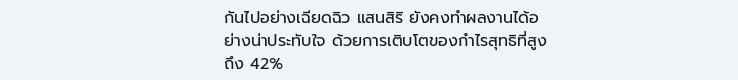กันไปอย่างเฉียดฉิว แสนสิริ ยังคงทำผลงานได้อย่างน่าประทับใจ ด้วยการเติบโตของกำไรสุทธิที่สูงถึง 42%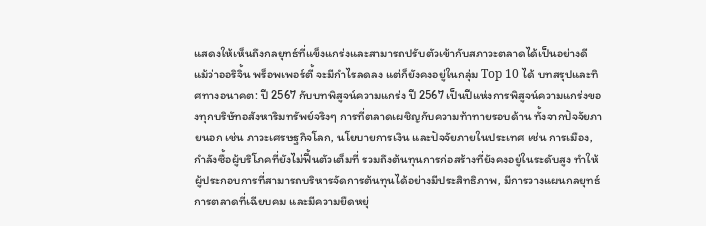แสดงให้เห็นถึงกลยุทธ์ที่แข็งแกร่งและสามารถปรับตัวเข้ากับสภาวะตลาดได้เป็นอย่างดี แม้ว่าออริจิ้น พร็อพเพอร์ตี้ จะมีกำไรลดลง แต่ก็ยังคงอยู่ในกลุ่ม Top 10 ได้ บทสรุปและทิศทางอนาคต: ปี 2567 กับบทพิสูจน์ความแกร่ง ปี 2567 เป็นปีแห่งการพิสูจน์ความแกร่งของทุกบริษัทอสังหาริมทรัพย์จริงๆ การที่ตลาดเผชิญกับความท้าทายรอบด้าน ทั้งจากปัจจัยภายนอก เช่น ภาวะเศรษฐกิจโลก, นโยบายการเงิน และปัจจัยภายในประเทศ เช่น การเมือง, กำลังซื้อผู้บริโภคที่ยังไม่ฟื้นตัวเต็มที่ รวมถึงต้นทุนการก่อสร้างที่ยังคงอยู่ในระดับสูง ทำให้ผู้ประกอบการที่สามารถบริหารจัดการต้นทุนได้อย่างมีประสิทธิภาพ, มีการวางแผนกลยุทธ์การตลาดที่เฉียบคม และมีความยืดหยุ่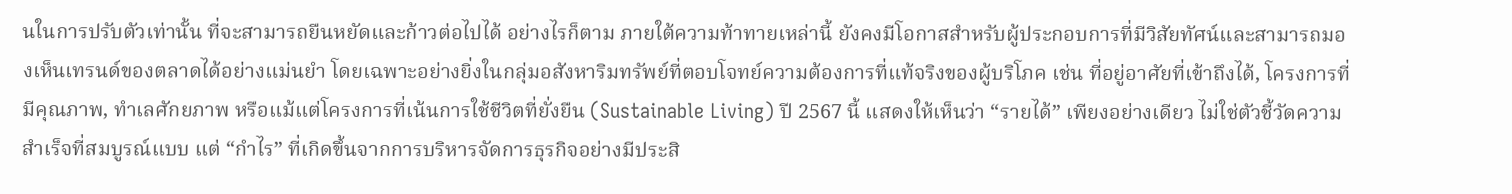นในการปรับตัวเท่านั้น ที่จะสามารถยืนหยัดและก้าวต่อไปได้ อย่างไรก็ตาม ภายใต้ความท้าทายเหล่านี้ ยังคงมีโอกาสสำหรับผู้ประกอบการที่มีวิสัยทัศน์และสามารถมองเห็นเทรนด์ของตลาดได้อย่างแม่นยำ โดยเฉพาะอย่างยิ่งในกลุ่มอสังหาริมทรัพย์ที่ตอบโจทย์ความต้องการที่แท้จริงของผู้บริโภค เช่น ที่อยู่อาศัยที่เข้าถึงได้, โครงการที่มีคุณภาพ, ทำเลศักยภาพ หรือแม้แต่โครงการที่เน้นการใช้ชีวิตที่ยั่งยืน (Sustainable Living) ปี 2567 นี้ แสดงให้เห็นว่า “รายได้” เพียงอย่างเดียว ไม่ใช่ตัวชี้วัดความสำเร็จที่สมบูรณ์แบบ แต่ “กำไร” ที่เกิดขึ้นจากการบริหารจัดการธุรกิจอย่างมีประสิ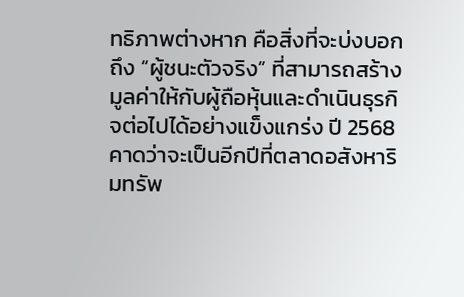ทธิภาพต่างหาก คือสิ่งที่จะบ่งบอกถึง “ผู้ชนะตัวจริง” ที่สามารถสร้างมูลค่าให้กับผู้ถือหุ้นและดำเนินธุรกิจต่อไปได้อย่างแข็งแกร่ง ปี 2568 คาดว่าจะเป็นอีกปีที่ตลาดอสังหาริมทรัพ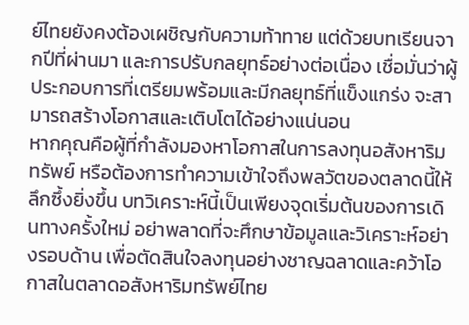ย์ไทยยังคงต้องเผชิญกับความท้าทาย แต่ด้วยบทเรียนจากปีที่ผ่านมา และการปรับกลยุทธ์อย่างต่อเนื่อง เชื่อมั่นว่าผู้ประกอบการที่เตรียมพร้อมและมีกลยุทธ์ที่แข็งแกร่ง จะสามารถสร้างโอกาสและเติบโตได้อย่างแน่นอน
หากคุณคือผู้ที่กำลังมองหาโอกาสในการลงทุนอสังหาริมทรัพย์ หรือต้องการทำความเข้าใจถึงพลวัตของตลาดนี้ให้ลึกซึ้งยิ่งขึ้น บทวิเคราะห์นี้เป็นเพียงจุดเริ่มต้นของการเดินทางครั้งใหม่ อย่าพลาดที่จะศึกษาข้อมูลและวิเคราะห์อย่างรอบด้าน เพื่อตัดสินใจลงทุนอย่างชาญฉลาดและคว้าโอกาสในตลาดอสังหาริมทรัพย์ไทย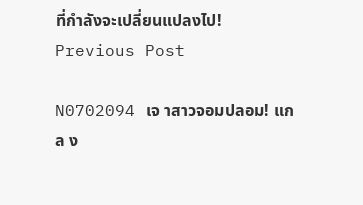ที่กำลังจะเปลี่ยนแปลงไป!
Previous Post

N0702094 เจ าสาวจอมปลอม! แกล ง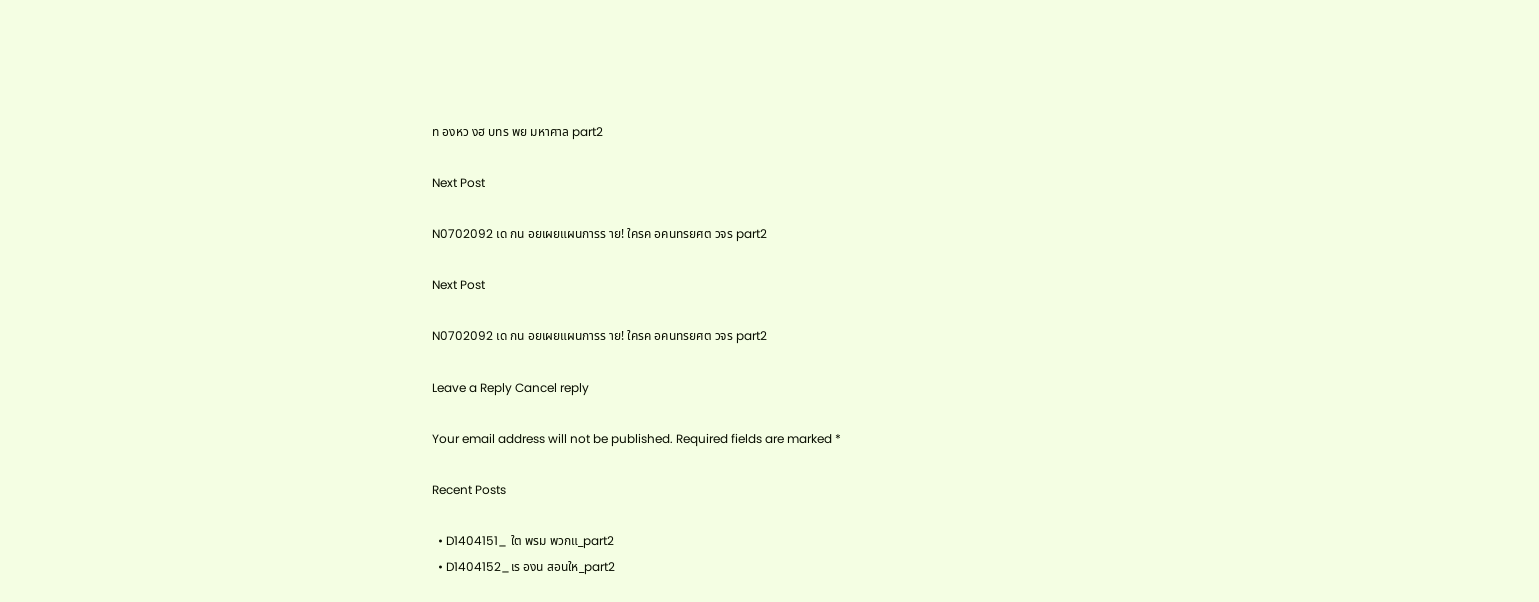ท องหว งฮ บทร พย มหาศาล part2

Next Post

N0702092 เด กน อยเผยแผนการร าย! ใครค อคนทรยศต วจร part2

Next Post

N0702092 เด กน อยเผยแผนการร าย! ใครค อคนทรยศต วจร part2

Leave a Reply Cancel reply

Your email address will not be published. Required fields are marked *

Recent Posts

  • D1404151_ ใต พรม พวกแ_part2
  • D1404152_เร องน สอนให_part2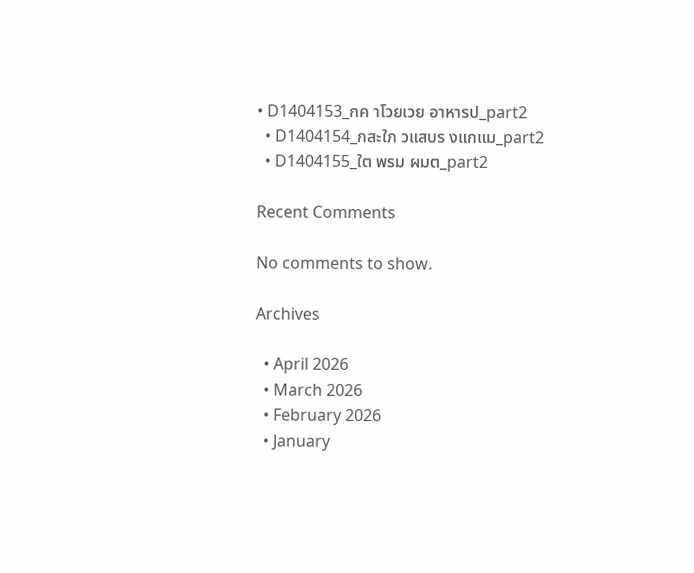• D1404153_กค าโวยเวย อาหารป_part2
  • D1404154_กสะใภ วแสบร งแกแม_part2
  • D1404155_ใต พรม ผมต_part2

Recent Comments

No comments to show.

Archives

  • April 2026
  • March 2026
  • February 2026
  • January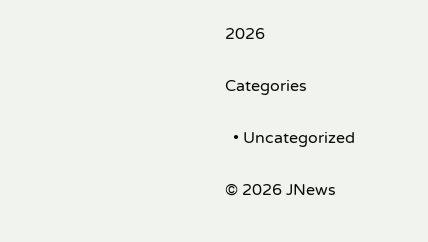2026

Categories

  • Uncategorized

© 2026 JNews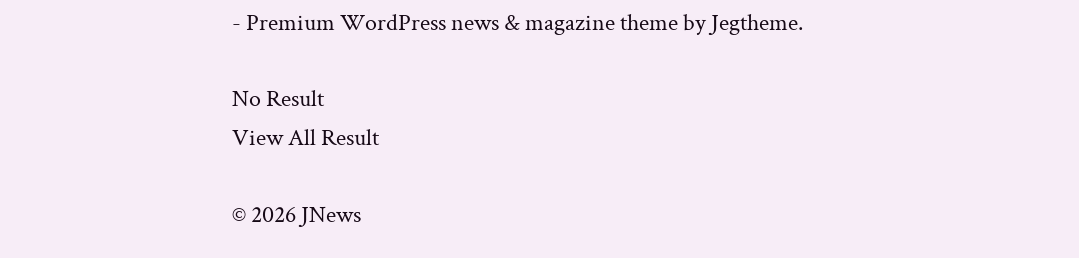- Premium WordPress news & magazine theme by Jegtheme.

No Result
View All Result

© 2026 JNews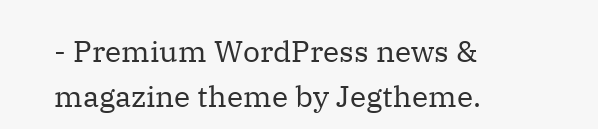- Premium WordPress news & magazine theme by Jegtheme.